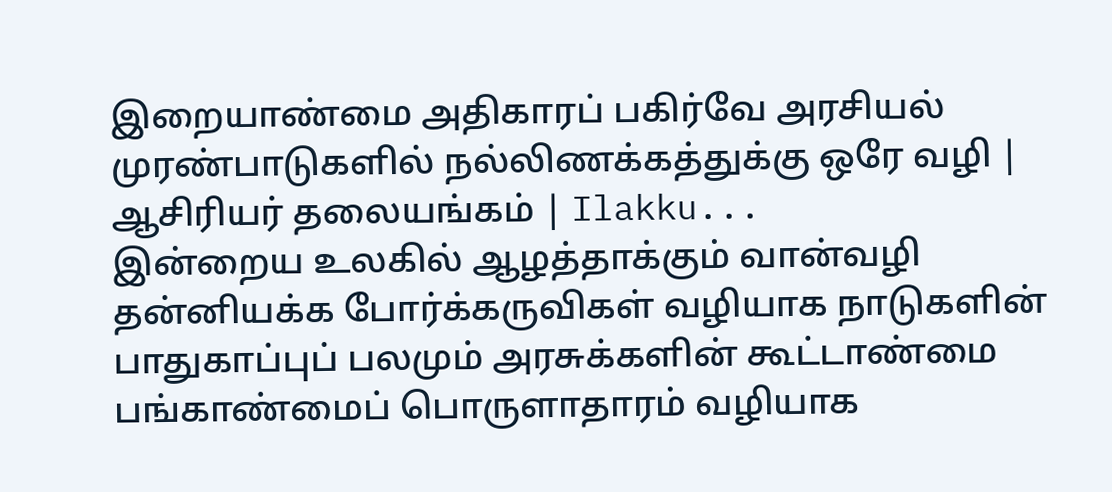இறையாண்மை அதிகாரப் பகிர்வே அரசியல் முரண்பாடுகளில் நல்லிணக்கத்துக்கு ஒரே வழி | ஆசிரியர் தலையங்கம் | Ilakku...
இன்றைய உலகில் ஆழத்தாக்கும் வான்வழி தன்னியக்க போர்க்கருவிகள் வழியாக நாடுகளின் பாதுகாப்புப் பலமும் அரசுக்களின் கூட்டாண்மை பங்காண்மைப் பொருளாதாரம் வழியாக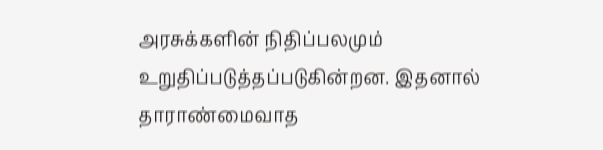அரசுக்களின் நிதிப்பலமும் உறுதிப்படுத்தப்படுகின்றன. இதனால் தாராண்மைவாத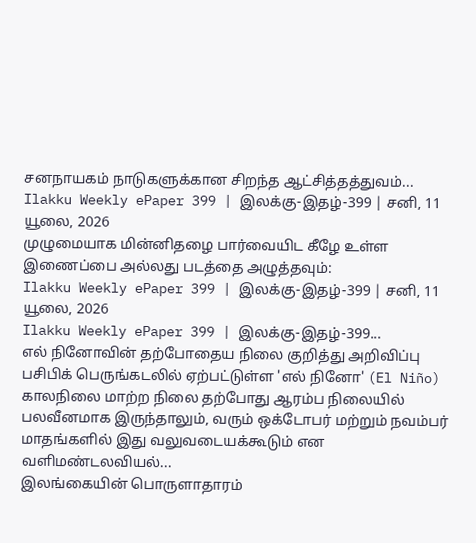சனநாயகம் நாடுகளுக்கான சிறந்த ஆட்சித்தத்துவம்...
Ilakku Weekly ePaper 399 | இலக்கு-இதழ்-399 | சனி, 11 யூலை, 2026
முழுமையாக மின்னிதழை பார்வையிட கீழே உள்ள இணைப்பை அல்லது படத்தை அழுத்தவும்:
Ilakku Weekly ePaper 399 | இலக்கு-இதழ்-399 | சனி, 11 யூலை, 2026
Ilakku Weekly ePaper 399 | இலக்கு-இதழ்-399...
எல் நினோவின் தற்போதைய நிலை குறித்து அறிவிப்பு
பசிபிக் பெருங்கடலில் ஏற்பட்டுள்ள 'எல் நினோ' (El Niño) காலநிலை மாற்ற நிலை தற்போது ஆரம்ப நிலையில் பலவீனமாக இருந்தாலும், வரும் ஒக்டோபர் மற்றும் நவம்பர் மாதங்களில் இது வலுவடையக்கூடும் என வளிமண்டலவியல்...
இலங்கையின் பொருளாதாரம்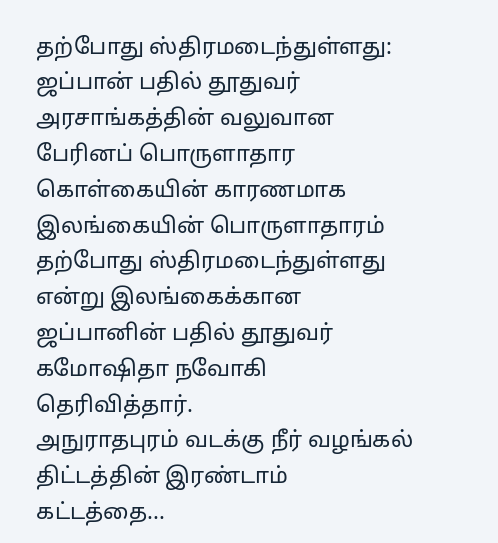தற்போது ஸ்திரமடைந்துள்ளது: ஜப்பான் பதில் தூதுவர்
அரசாங்கத்தின் வலுவான பேரினப் பொருளாதார கொள்கையின் காரணமாக இலங்கையின் பொருளாதாரம் தற்போது ஸ்திரமடைந்துள்ளது என்று இலங்கைக்கான ஜப்பானின் பதில் தூதுவர் கமோஷிதா நவோகி தெரிவித்தார்.
அநுராதபுரம் வடக்கு நீர் வழங்கல் திட்டத்தின் இரண்டாம் கட்டத்தை...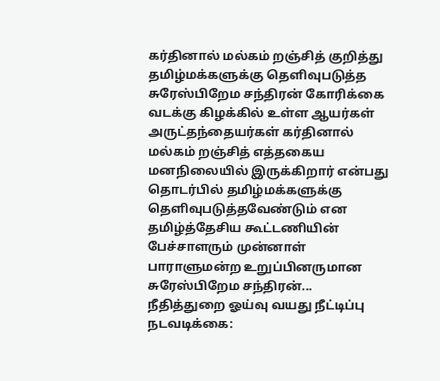கர்தினால் மல்கம் றஞ்சித் குறித்து தமிழ்மக்களுக்கு தெளிவுபடுத்த சுரேஸ்பிறேம சந்திரன் கோரிக்கை
வடக்கு கிழக்கில் உள்ள ஆயர்கள் அருட்தந்தையர்கள் கர்தினால் மல்கம் றஞ்சித் எத்தகைய மனநிலையில் இருக்கிறார் என்பது தொடர்பில் தமிழ்மக்களுக்கு தெளிவுபடுத்தவேண்டும் என தமிழ்த்தேசிய கூட்டணியின் பேச்சாளரும் முன்னாள் பாராளுமன்ற உறுப்பினருமான சுரேஸ்பிறேம சந்திரன்...
நீதித்துறை ஓய்வு வயது நீட்டிப்பு நடவடிக்கை: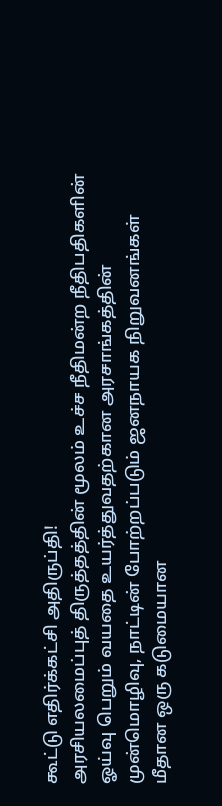கூட்டு எதிர்க்கட்சி அதிருப்தி!
அரசியலமைப்புத் திருத்தத்தின் மூலம் உச்ச நீதிமன்ற நீதிபதிகளின் ஓய்வு பெறும் வயதை உயர்த்துவதற்கான அரசாங்கத்தின் முன்மொழிவு, நாட்டின் போற்றப்படும் ஜனநாயக நிறுவனங்கள் மீதான ஒரு கடுமையான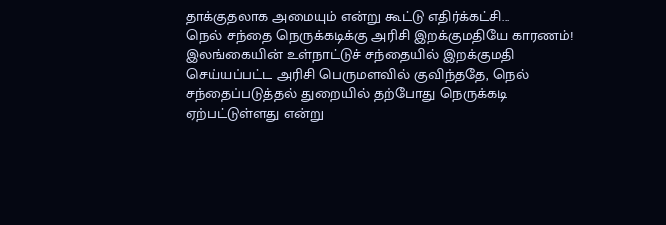தாக்குதலாக அமையும் என்று கூட்டு எதிர்க்கட்சி...
நெல் சந்தை நெருக்கடிக்கு அரிசி இறக்குமதியே காரணம்!
இலங்கையின் உள்நாட்டுச் சந்தையில் இறக்குமதி செய்யப்பட்ட அரிசி பெருமளவில் குவிந்ததே, நெல் சந்தைப்படுத்தல் துறையில் தற்போது நெருக்கடி ஏற்பட்டுள்ளது என்று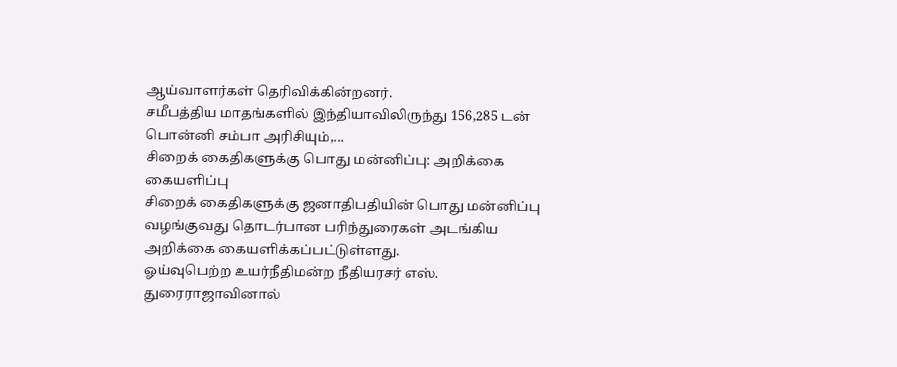ஆய்வாளர்கள் தெரிவிக்கின்றனர்.
சமீபத்திய மாதங்களில் இந்தியாவிலிருந்து 156,285 டன் பொன்னி சம்பா அரிசியும்,...
சிறைக் கைதிகளுக்கு பொது மன்னிப்பு: அறிக்கை கையளிப்பு
சிறைக் கைதிகளுக்கு ஜனாதிபதியின் பொது மன்னிப்பு வழங்குவது தொடர்பான பரிந்துரைகள் அடங்கிய அறிக்கை கையளிக்கப்பட்டுள்ளது.
ஓய்வுபெற்ற உயர்நீதிமன்ற நீதியரசர் எஸ். துரைராஜாவினால்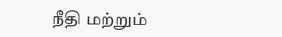நீதி மற்றும்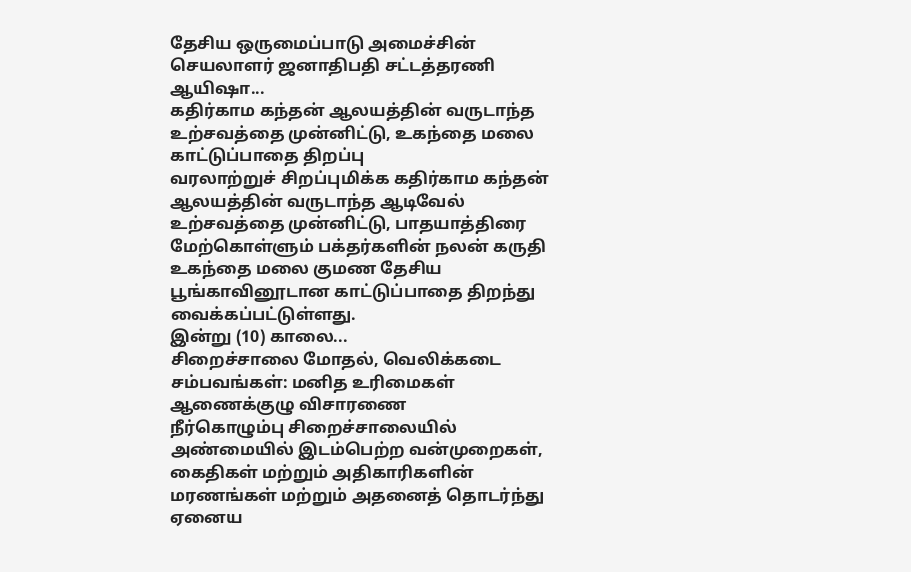தேசிய ஒருமைப்பாடு அமைச்சின் செயலாளர் ஜனாதிபதி சட்டத்தரணி ஆயிஷா...
கதிர்காம கந்தன் ஆலயத்தின் வருடாந்த உற்சவத்தை முன்னிட்டு, உகந்தை மலை காட்டுப்பாதை திறப்பு
வரலாற்றுச் சிறப்புமிக்க கதிர்காம கந்தன் ஆலயத்தின் வருடாந்த ஆடிவேல் உற்சவத்தை முன்னிட்டு, பாதயாத்திரை மேற்கொள்ளும் பக்தர்களின் நலன் கருதி உகந்தை மலை குமண தேசிய பூங்காவினூடான காட்டுப்பாதை திறந்து வைக்கப்பட்டுள்ளது.
இன்று (10) காலை...
சிறைச்சாலை மோதல், வெலிக்கடை சம்பவங்கள்: மனித உரிமைகள் ஆணைக்குழு விசாரணை
நீர்கொழும்பு சிறைச்சாலையில் அண்மையில் இடம்பெற்ற வன்முறைகள், கைதிகள் மற்றும் அதிகாரிகளின் மரணங்கள் மற்றும் அதனைத் தொடர்ந்து ஏனைய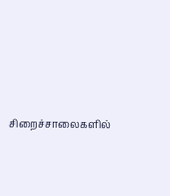சிறைச்சாலைகளில்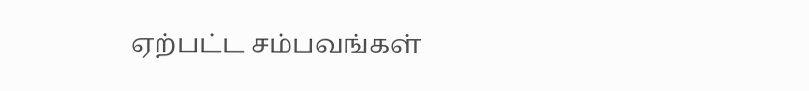ஏற்பட்ட சம்பவங்கள்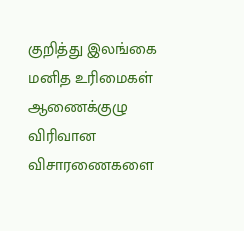குறித்து இலங்கை மனித உரிமைகள் ஆணைக்குழு விரிவான விசாரணைகளை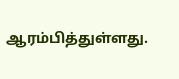ஆரம்பித்துள்ளது.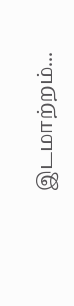இடமாற்றம்...